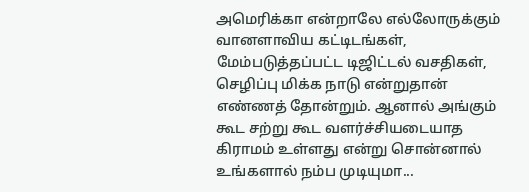அமெரிக்கா என்றாலே எல்லோருக்கும் வானளாவிய கட்டிடங்கள், மேம்படுத்தப்பட்ட டிஜிட்டல் வசதிகள், செழிப்பு மிக்க நாடு என்றுதான் எண்ணத் தோன்றும். ஆனால் அங்கும் கூட சற்று கூட வளர்ச்சியடையாத கிராமம் உள்ளது என்று சொன்னால் உங்களால் நம்ப முடியுமா...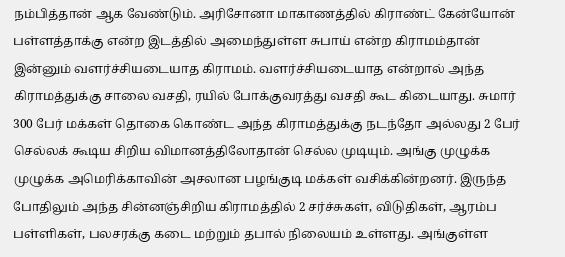நம்பித்தான் ஆக வேண்டும். அரிசோனா மாகாணத்தில் கிராண்ட் கேன்யோன் பள்ளத்தாக்கு என்ற இடத்தில் அமைந்துள்ள சுபாய் என்ற கிராமம்தான் இன்னும் வளர்ச்சியடையாத கிராமம். வளர்ச்சியடையாத என்றால் அந்த கிராமத்துக்கு சாலை வசதி, ரயில் போக்குவரத்து வசதி கூட கிடையாது. சுமார் 300 பேர் மக்கள் தொகை கொண்ட அந்த கிராமத்துக்கு நடந்தோ அல்லது 2 பேர் செல்லக் கூடிய சிறிய விமானத்திலோதான் செல்ல முடியும். அங்கு முழுக்க முழுக்க அமெரிக்காவின் அசலான பழங்குடி மக்கள் வசிக்கின்றனர். இருந்த போதிலும் அந்த சின்னஞ்சிறிய கிராமத்தில் 2 சர்ச்சுகள், விடுதிகள், ஆரம்ப பள்ளிகள், பலசரக்கு கடை மற்றும் தபால் நிலையம் உள்ளது. அங்குள்ள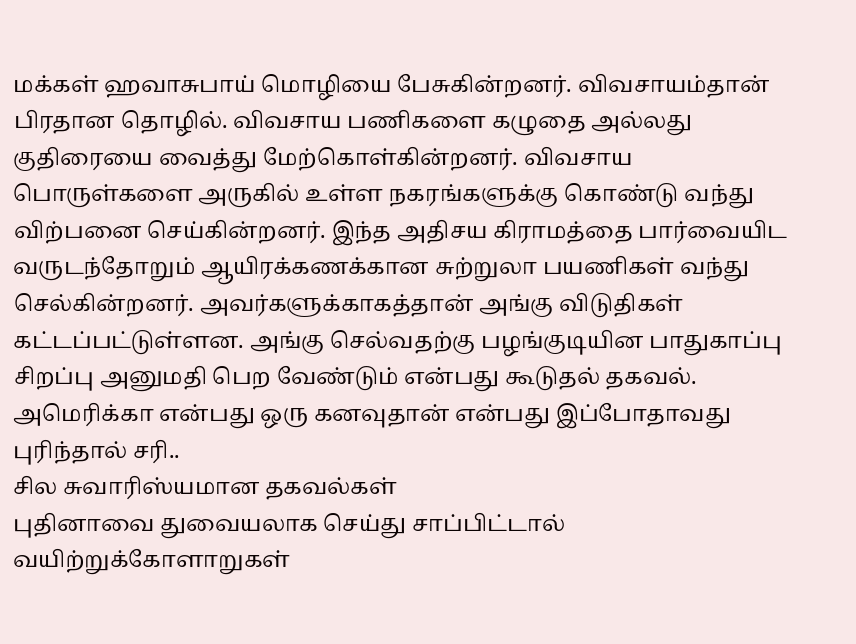மக்கள் ஹவாசுபாய் மொழியை பேசுகின்றனர். விவசாயம்தான் பிரதான தொழில். விவசாய பணிகளை கழுதை அல்லது குதிரையை வைத்து மேற்கொள்கின்றனர். விவசாய பொருள்களை அருகில் உள்ள நகரங்களுக்கு கொண்டு வந்து விற்பனை செய்கின்றனர். இந்த அதிசய கிராமத்தை பார்வையிட வருடந்தோறும் ஆயிரக்கணக்கான சுற்றுலா பயணிகள் வந்து செல்கின்றனர். அவர்களுக்காகத்தான் அங்கு விடுதிகள் கட்டப்பட்டுள்ளன. அங்கு செல்வதற்கு பழங்குடியின பாதுகாப்பு சிறப்பு அனுமதி பெற வேண்டும் என்பது கூடுதல் தகவல். அமெரிக்கா என்பது ஒரு கனவுதான் என்பது இப்போதாவது புரிந்தால் சரி..
சில சுவாரிஸ்யமான தகவல்கள்
புதினாவை துவையலாக செய்து சாப்பிட்டால் வயிற்றுக்கோளாறுகள்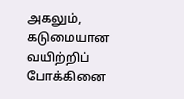அகலும், கடுமையான வயிற்றிப் போக்கினை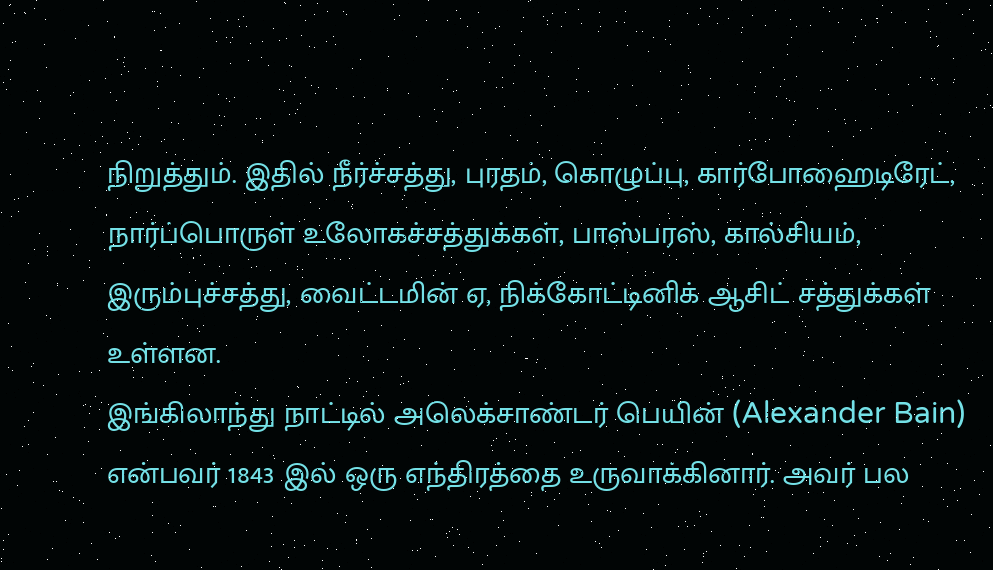நிறுத்தும். இதில் நீர்ச்சத்து, புரதம், கொழுப்பு, கார்போஹைடிரேட், நார்ப்பொருள் உலோகச்சத்துக்கள், பாஸ்பரஸ், கால்சியம், இரும்புச்சத்து, வைட்டமின் ஏ, நிக்கோட்டினிக் ஆசிட் சத்துக்கள் உள்ளன.
இங்கிலாந்து நாட்டில் அலெக்சாண்டர் பெயின் (Alexander Bain) என்பவர் 1843 இல் ஒரு எந்திரத்தை உருவாக்கினார். அவர் பல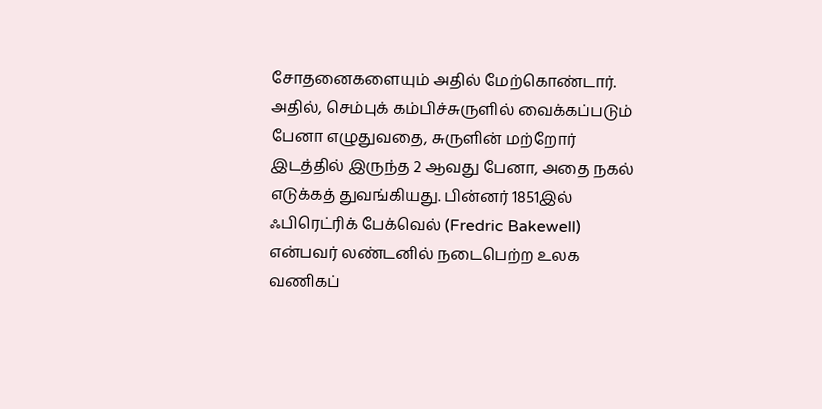சோதனைகளையும் அதில் மேற்கொண்டார். அதில், செம்புக் கம்பிச்சுருளில் வைக்கப்படும் பேனா எழுதுவதை, சுருளின் மற்றோர் இடத்தில் இருந்த 2 ஆவது பேனா, அதை நகல் எடுக்கத் துவங்கியது. பின்னர் 1851இல் ஃபிரெட்ரிக் பேக்வெல் (Fredric Bakewell) என்பவர் லண்டனில் நடைபெற்ற உலக வணிகப்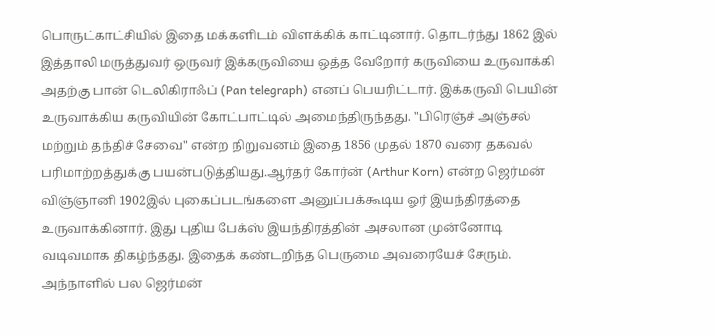பொருட்காட்சியில் இதை மக்களிடம் விளக்கிக் காட்டினார். தொடர்ந்து 1862 இல் இத்தாலி மருத்துவர் ஒருவர் இக்கருவியை ஒத்த வேறோர் கருவியை உருவாக்கி அதற்கு பான் டெலிகிராஃப் (Pan telegraph) எனப் பெயரிட்டார். இக்கருவி பெயின் உருவாக்கிய கருவியின் கோட்பாட்டில் அமைந்திருந்தது. "பிரெஞ்ச் அஞ்சல் மற்றும் தந்திச் சேவை" என்ற நிறுவனம் இதை 1856 முதல் 1870 வரை தகவல் பரிமாற்றத்துக்கு பயன்படுத்தியது.ஆர்தர் கோர்ன் (Arthur Korn) என்ற ஜெர்மன் விஞ்ஞானி 1902இல் புகைப்படங்களை அனுப்பக்கூடிய ஓர் இயந்திரத்தை உருவாக்கினார். இது புதிய பேக்ஸ் இயந்திரத்தின் அசலான முன்னோடி வடிவமாக திகழ்ந்தது. இதைக் கண்டறிந்த பெருமை அவரையேச் சேரும். அந்நாளில் பல ஜெர்மன்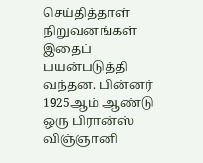செய்தித்தாள் நிறுவனங்கள் இதைப் பயன்படுத்தி வந்தன. பின்னர் 1925ஆம் ஆண்டு ஒரு பிரான்ஸ் விஞ்ஞானி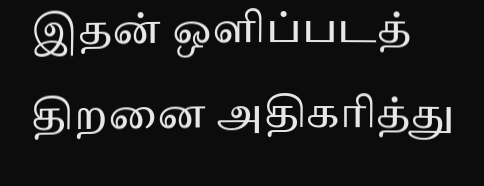இதன் ஒளிப்படத் திறனை அதிகரித்து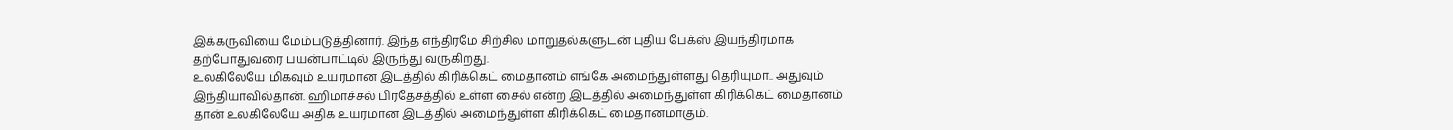இக்கருவியை மேம்படுத்தினார். இந்த எந்திரமே சிற்சில மாறுதல்களுடன் புதிய பேக்ஸ் இயந்திரமாக தற்போதுவரை பயன்பாட்டில் இருந்து வருகிறது.
உலகிலேயே மிகவும் உயரமான இடத்தில் கிரிக்கெட் மைதானம் எங்கே அமைந்துள்ளது தெரியுமா.. அதுவும் இந்தியாவில்தான். ஹிமாச்சல் பிரதேசத்தில் உள்ள சைல் என்ற இடத்தில் அமைந்துள்ள கிரிக்கெட் மைதானம் தான் உலகிலேயே அதிக உயரமான இடத்தில் அமைந்துள்ள கிரிக்கெட் மைதானமாகும்.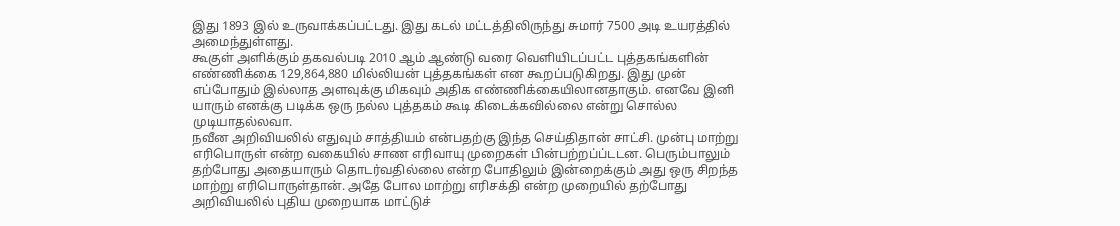இது 1893 இல் உருவாக்கப்பட்டது. இது கடல் மட்டத்திலிருந்து சுமார் 7500 அடி உயரத்தில் அமைந்துள்ளது.
கூகுள் அளிக்கும் தகவல்படி 2010 ஆம் ஆண்டு வரை வெளியிடப்பட்ட புத்தகங்களின் எண்ணிக்கை 129,864,880 மில்லியன் புத்தகங்கள் என கூறப்படுகிறது. இது முன் எப்போதும் இல்லாத அளவுக்கு மிகவும் அதிக எண்ணிக்கையிலானதாகும். எனவே இனி யாரும் எனக்கு படிக்க ஒரு நல்ல புத்தகம் கூடி கிடைக்கவில்லை என்று சொல்ல முடியாதல்லவா.
நவீன அறிவியலில் எதுவும் சாத்தியம் என்பதற்கு இந்த செய்திதான் சாட்சி. முன்பு மாற்று எரிபொருள் என்ற வகையில் சாண எரிவாயு முறைகள் பின்பற்றப்ப்டடன. பெரும்பாலும் தற்போது அதையாரும் தொடர்வதில்லை என்ற போதிலும் இன்றைக்கும் அது ஒரு சிறந்த மாற்று எரிபொருள்தான். அதே போல மாற்று எரிசக்தி என்ற முறையில் தற்போது அறிவியலில் புதிய முறையாக மாட்டுச்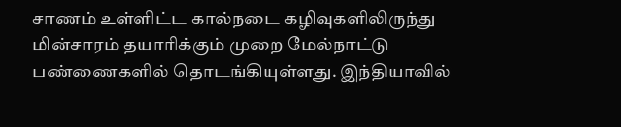சாணம் உள்ளிட்ட கால்நடை கழிவுகளிலிருந்து மின்சாரம் தயாரிக்கும் முறை மேல்நாட்டு பண்ணைகளில் தொடங்கியுள்ளது. இந்தியாவில்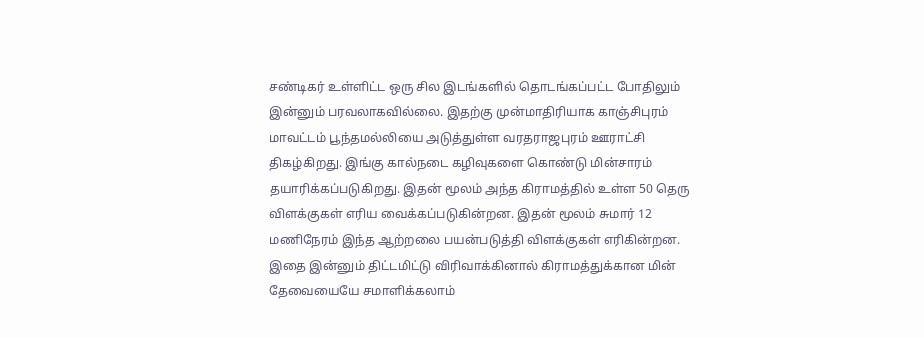சண்டிகர் உள்ளிட்ட ஒரு சில இடங்களில் தொடங்கப்பட்ட போதிலும் இன்னும் பரவலாகவில்லை. இதற்கு முன்மாதிரியாக காஞ்சிபுரம் மாவட்டம் பூந்தமல்லியை அடுத்துள்ள வரதராஜபுரம் ஊராட்சி திகழ்கிறது. இங்கு கால்நடை கழிவுகளை கொண்டு மின்சாரம் தயாரிக்கப்படுகிறது. இதன் மூலம் அந்த கிராமத்தில் உள்ள 50 தெரு விளக்குகள் எரிய வைக்கப்படுகின்றன. இதன் மூலம் சுமார் 12 மணிநேரம் இந்த ஆற்றலை பயன்படுத்தி விளக்குகள் எரிகின்றன. இதை இன்னும் திட்டமிட்டு விரிவாக்கினால் கிராமத்துக்கான மின் தேவையையே சமாளிக்கலாம்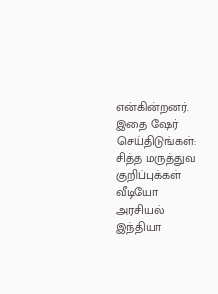என்கின்றனர்.
இதை ஷேர் செய்திடுங்கள்:
சித்த மருத்துவ குறிப்புக்கள்
வீடியோ
அரசியல்
இந்தியா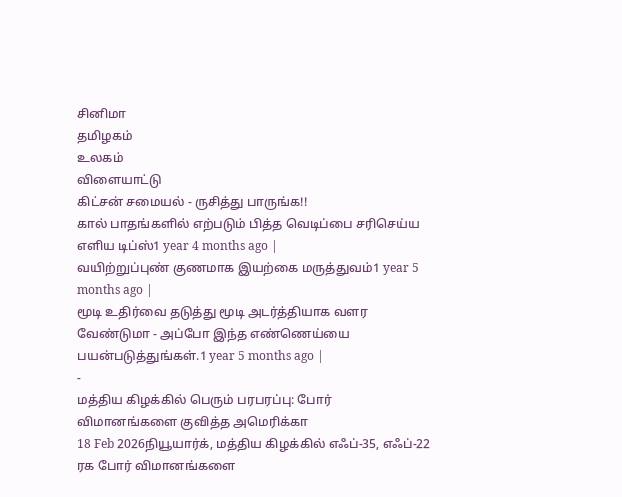சினிமா
தமிழகம்
உலகம்
விளையாட்டு
கிட்சன் சமையல் - ருசித்து பாருங்க!!
கால் பாதங்களில் எற்படும் பித்த வெடிப்பை சரிசெய்ய எளிய டிப்ஸ்1 year 4 months ago |
வயிற்றுப்புண் குணமாக இயற்கை மருத்துவம்1 year 5 months ago |
மூடி உதிர்வை தடுத்து மூடி அடர்த்தியாக வளர வேண்டுமா - அப்போ இந்த எண்ணெய்யை பயன்படுத்துங்கள்.1 year 5 months ago |
-
மத்திய கிழக்கில் பெரும் பரபரப்பு: போர் விமானங்களை குவித்த அமெரிக்கா
18 Feb 2026நியூயார்க், மத்திய கிழக்கில் எஃப்-35, எஃப்-22 ரக போர் விமானங்களை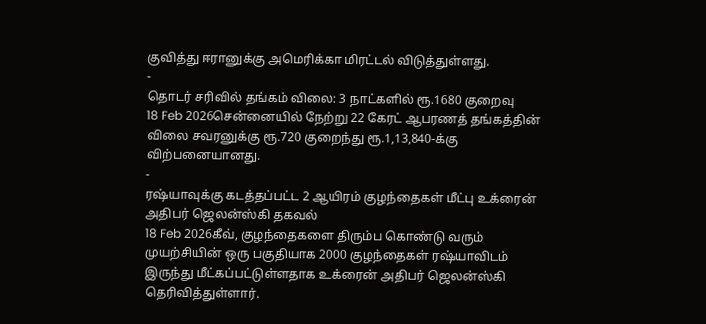குவித்து ஈரானுக்கு அமெரிக்கா மிரட்டல் விடுத்துள்ளது.
-
தொடர் சரிவில் தங்கம் விலை: 3 நாட்களில் ரூ.1680 குறைவு
18 Feb 2026சென்னையில் நேற்று 22 கேரட் ஆபரணத் தங்கத்தின் விலை சவரனுக்கு ரூ.720 குறைந்து ரூ.1,13,840-க்கு விற்பனையானது.
-
ரஷ்யாவுக்கு கடத்தப்பட்ட 2 ஆயிரம் குழந்தைகள் மீட்பு உக்ரைன் அதிபர் ஜெலன்ஸ்கி தகவல்
18 Feb 2026கீவ், குழந்தைகளை திரும்ப கொண்டு வரும் முயற்சியின் ஒரு பகுதியாக 2000 குழந்தைகள் ரஷ்யாவிடம் இருந்து மீட்கப்பட்டுள்ளதாக உக்ரைன் அதிபர் ஜெலன்ஸ்கி தெரிவித்துள்ளார்.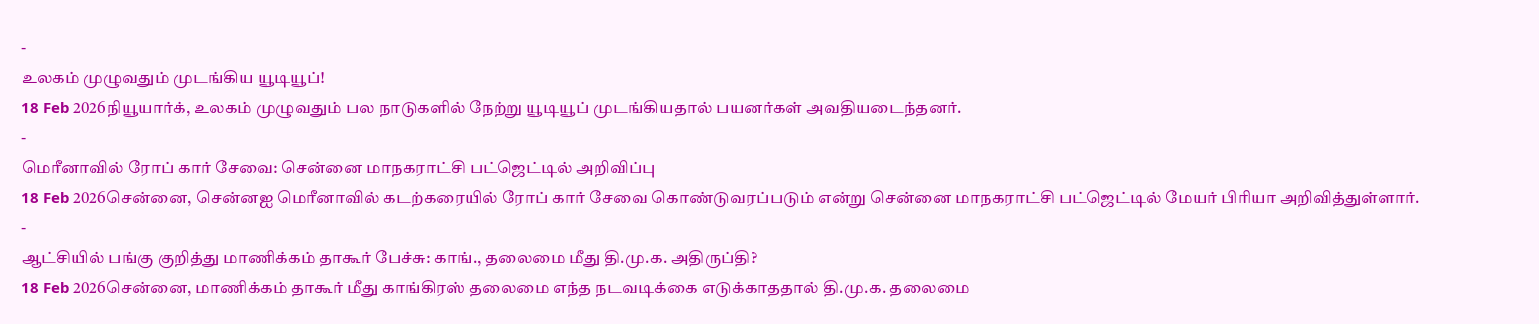-
உலகம் முழுவதும் முடங்கிய யூடியூப்!
18 Feb 2026நியூயார்க், உலகம் முழுவதும் பல நாடுகளில் நேற்று யூடியூப் முடங்கியதால் பயனர்கள் அவதியடைந்தனர்.
-
மெரீனாவில் ரோப் கார் சேவை: சென்னை மாநகராட்சி பட்ஜெட்டில் அறிவிப்பு
18 Feb 2026சென்னை, சென்னஐ மெரீனாவில் கடற்கரையில் ரோப் கார் சேவை கொண்டுவரப்படும் என்று சென்னை மாநகராட்சி பட்ஜெட்டில் மேயர் பிரியா அறிவித்துள்ளார்.
-
ஆட்சியில் பங்கு குறித்து மாணிக்கம் தாகூர் பேச்சு: காங்., தலைமை மீது தி.மு.க. அதிருப்தி?
18 Feb 2026சென்னை, மாணிக்கம் தாகூர் மீது காங்கிரஸ் தலைமை எந்த நடவடிக்கை எடுக்காததால் தி.மு.க. தலைமை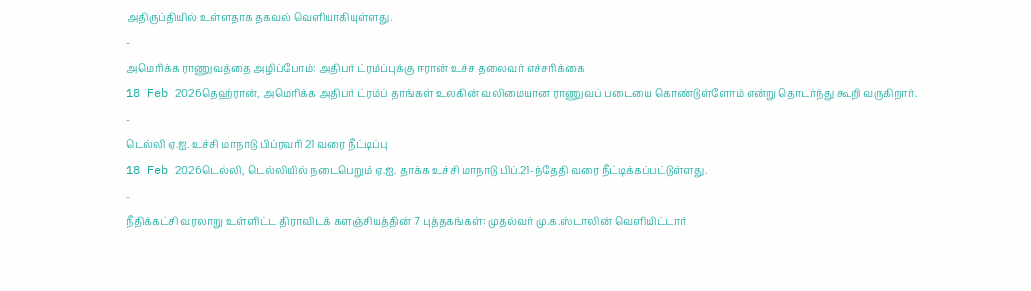அதிருப்தியில் உள்ளதாக தகவல் வெளியாகியுள்ளது.
-
அமெரிக்க ராணுவத்தை அழிப்போம்: அதிபர் ட்ரம்ப்புக்கு ஈரான் உச்ச தலைவர் எச்சரிக்கை
18 Feb 2026தெஹ்ரான், அமெரிக்க அதிபர் ட்ரம்ப் தாங்கள் உலகின் வலிமையான ராணுவப் படையை கொண்டுள்ளோம் என்று தொடர்ந்து கூறி வருகிறார்.
-
டெல்லி ஏ.ஐ. உச்சி மாநாடு பிப்ரவரி 21 வரை நீட்டிப்பு
18 Feb 2026டெல்லி, டெல்லியில் நடைபெறும் ஏ.ஐ. தாக்க உச்சி மாநாடு பிப்.21-ந்தேதி வரை நீட்டிக்கப்பட்டுள்ளது.
-
நீதிக்கட்சி வரலாறு உள்ளிட்ட திராவிடக் களஞ்சியத்தின் 7 புத்தகங்கள்: முதல்வர் மு.க.ஸ்டாலின் வெளியிட்டார்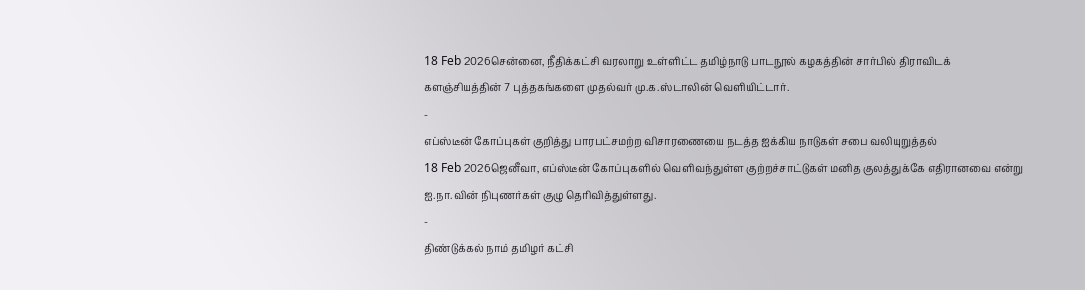18 Feb 2026சென்னை, நீதிக்கட்சி வரலாறு உள்ளிட்ட தமிழ்நாடு பாடநூல் கழகத்தின் சார்பில் திராவிடக் களஞ்சியத்தின் 7 புத்தகங்களை முதல்வர் மு.க.ஸ்டாலின் வெளியிட்டார்.
-
எப்ஸ்டீன் கோப்புகள் குறித்து பாரபட்சமற்ற விசாரணையை நடத்த ஐக்கிய நாடுகள் சபை வலியுறுத்தல்
18 Feb 2026ஜெனீவா, எப்ஸ்டீன் கோப்புகளில் வெளிவந்துள்ள குற்றச்சாட்டுகள் மனித குலத்துக்கே எதிரானவை என்று ஐ.நா.வின் நிபுணர்கள் குழு தெரிவித்துள்ளது.
-
திண்டுக்கல் நாம் தமிழர் கட்சி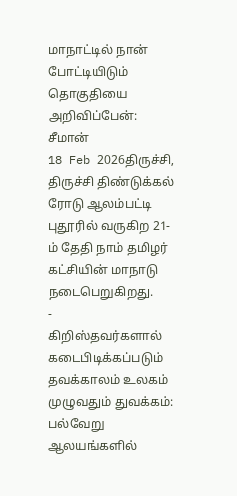மாநாட்டில் நான் போட்டியிடும் தொகுதியை அறிவிப்பேன்: சீமான்
18 Feb 2026திருச்சி, திருச்சி திண்டுக்கல் ரோடு ஆலம்பட்டி புதூரில் வருகிற 21-ம் தேதி நாம் தமிழர் கட்சியின் மாநாடு நடைபெறுகிறது.
-
கிறிஸ்தவர்களால் கடைபிடிக்கப்படும் தவக்காலம் உலகம் முழுவதும் துவக்கம்: பல்வேறு ஆலயங்களில்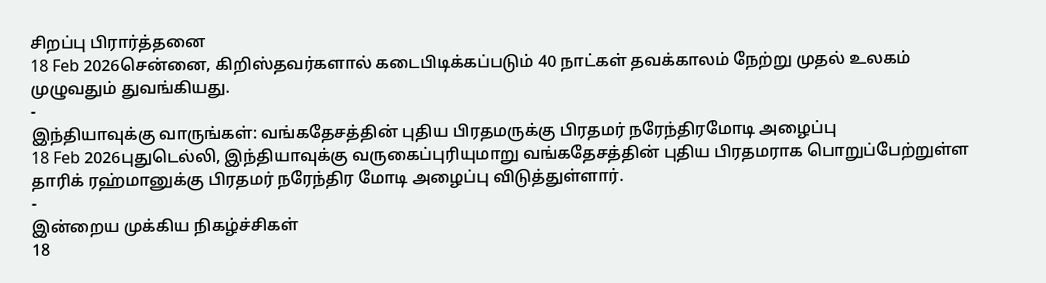சிறப்பு பிரார்த்தனை
18 Feb 2026சென்னை, கிறிஸ்தவர்களால் கடைபிடிக்கப்படும் 40 நாட்கள் தவக்காலம் நேற்று முதல் உலகம் முழுவதும் துவங்கியது.
-
இந்தியாவுக்கு வாருங்கள்: வங்கதேசத்தின் புதிய பிரதமருக்கு பிரதமர் நரேந்திரமோடி அழைப்பு
18 Feb 2026புதுடெல்லி, இந்தியாவுக்கு வருகைப்புரியுமாறு வங்கதேசத்தின் புதிய பிரதமராக பொறுப்பேற்றுள்ள தாரிக் ரஹ்மானுக்கு பிரதமர் நரேந்திர மோடி அழைப்பு விடுத்துள்ளார்.
-
இன்றைய முக்கிய நிகழ்ச்சிகள்
18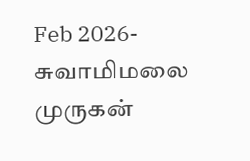Feb 2026- சுவாமிமலை முருகன்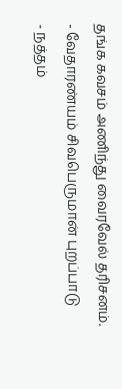தங்க கவசம் அணிந்து வைரவேல் தரிசனம்.
- வேதாரண்யம் சிவபெருமான் புறப்பாடு
- நத்தம்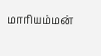மாரியம்மன்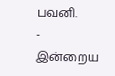பவனி.
-
இன்றைய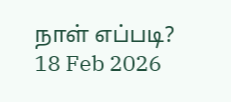நாள் எப்படி?
18 Feb 2026